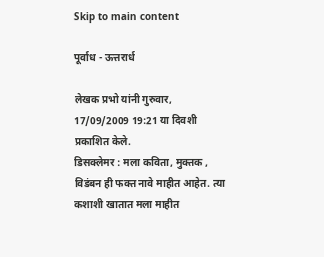Skip to main content

पूर्वाध - ऊत्तरार्ध

लेखक प्रभो यांनी गुरुवार, 17/09/2009 19:21 या दिवशी प्रकाशित केले.
डिसक्लेमर : मला कविता, मुक्तक , विडंबन ही फक्त नावे माहीत आहेत. त्या कशाशी खातात मला माहीत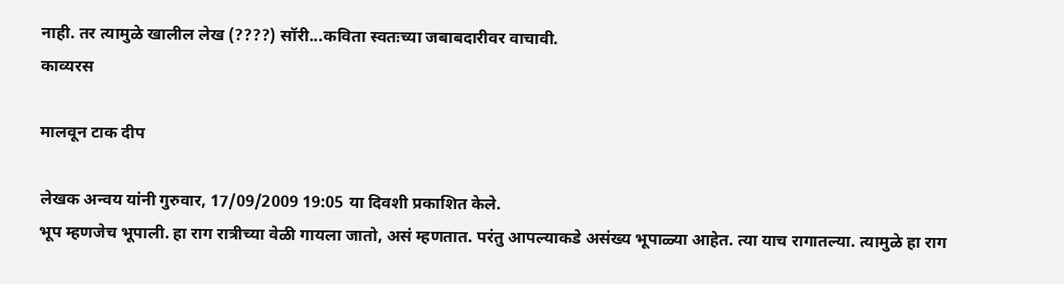नाही. तर त्यामुळे खालील लेख (????) सॉरी...कविता स्वतःच्या जबाबदारीवर वाचावी.
काव्यरस

मालवून टाक दीप

लेखक अन्वय यांनी गुरुवार, 17/09/2009 19:05 या दिवशी प्रकाशित केले.
भूप म्हणजेच भूपाली. हा राग रात्रीच्या वेळी गायला जातो, असं म्हणतात. परंतु आपल्याकडे असंख्य भूपाळ्या आहेत. त्या याच रागातल्या. त्यामुळे हा राग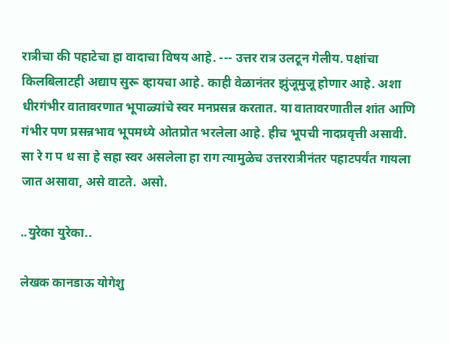रात्रीचा की पहाटेचा हा वादाचा विषय आहे. --- उत्तर रात्र उलटून गेलीय. पक्षांचा किलबिलाटही अद्याप सुरू व्हायचा आहे. काही वेळानंतर झुंजूमुजू होणार आहे. अशा धीरगंभीर वातावरणात भूपाळ्यांचे स्वर मनप्रसन्न करतात. या वातावरणातील शांत आणि गंभीर पण प्रसन्नभाव भूपमध्ये ओतप्रोत भरलेला आहे. हीच भूपची नादप्रवृत्ती असावी. सा रे ग प ध सा हे सहा स्वर असलेला हा राग त्यामुळेच उत्तररात्रीनंतर पहाटपर्यंत गायला जात असावा, असे वाटते. असो.

..युरेका युरेका..

लेखक कानडाऊ योगेशु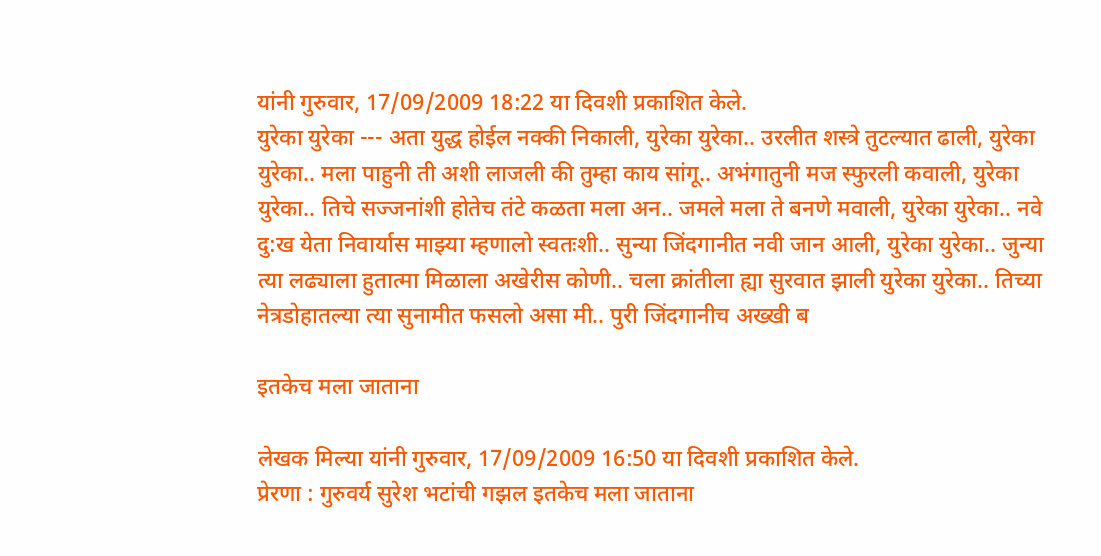यांनी गुरुवार, 17/09/2009 18:22 या दिवशी प्रकाशित केले.
युरेका युरेका --- अता युद्ध होईल नक्की निकाली, युरेका युरेका.. उरलीत शस्त्रे तुटल्यात ढाली, युरेका युरेका.. मला पाहुनी ती अशी लाजली की तुम्हा काय सांगू.. अभंगातुनी मज स्फुरली कवाली, युरेका युरेका.. तिचे सज्जनांशी होतेच तंटे कळता मला अन.. जमले मला ते बनणे मवाली, युरेका युरेका.. नवे दु:ख येता निवार्यास माझ्या म्हणालो स्वतःशी.. सुन्या जिंदगानीत नवी जान आली, युरेका युरेका.. जुन्या त्या लढ्याला हुतात्मा मिळाला अखेरीस कोणी.. चला क्रांतीला ह्या सुरवात झाली युरेका युरेका.. तिच्या नेत्रडोहातल्या त्या सुनामीत फसलो असा मी.. पुरी जिंदगानीच अख्खी ब

इतकेच मला जाताना

लेखक मिल्या यांनी गुरुवार, 17/09/2009 16:50 या दिवशी प्रकाशित केले.
प्रेरणा : गुरुवर्य सुरेश भटांची गझल इतकेच मला जाताना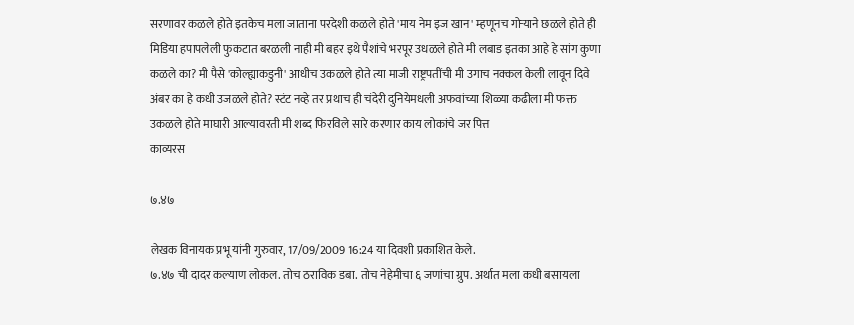सरणावर कळले होते इतकेच मला जाताना परदेशी कळले होते 'माय नेम इज खान' म्हणूनच गोर्‍याने छळले होते ही मिडिया हपापलेली फुकटात बरळली नाही मी बहर इथे पैशांचे भरपूर उधळले होते मी लबाड इतका आहे हे सांग कुणा कळले का? मी पैसे 'कोल्ह्याकडुनी' आधीच उकळले होते त्या माजी राष्ट्रपतींची मी उगाच नक्कल केली लावून दिवे अंबर का हे कधी उजळले होते? स्टंट नव्हे तर प्रथाच ही चंदेरी दुनियेमधली अफवांच्या शिळ्या कढीला मी फक्त उकळले होते माघारी आल्यावरती मी शब्द फिरविले सारे करणार काय लोकांचे जर पित्त
काव्यरस

७.४७

लेखक विनायक प्रभू यांनी गुरुवार, 17/09/2009 16:24 या दिवशी प्रकाशित केले.
७.४७ ची दादर कल्याण लोकल. तोच ठराविक डबा. तोच नेहेमीचा ६ जणांचा ग्रुप. अर्थात मला कधी बसायला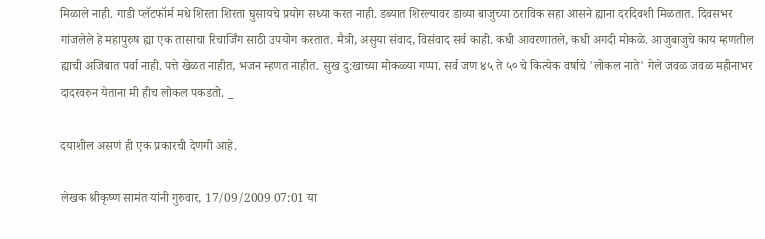मिळाले नाही. गाडी प्लॅटफॉर्म मधे शिरता शिरता घुसायचे प्रयोग सध्या करत नाही. डब्यात शिरल्यावर डाव्या बाजुच्या ठराविक सहा आसने ह्याना दरदिवशी मिळतात. दिवसभर गांजलेले हे महापुरुष ह्या एक तासाचा रिचार्जिंग साठी उपयोग करतात. मैत्री, असुया संवाद, विसंवाद सर्व काही. कधी आवरणातले, कधी अगदी मोकळे. आजुबाजुचे काय म्हणतील ह्याची अजिबात पर्वा नाही. पत्ते खेळत नाहीत, भजन म्हणत नाहीत. सुख दु:खाच्या मोकळ्या गप्पा. सर्व जण ४५ ते ५० चे कित्येक वर्षाचे 'लोकल नाते' गेले जवळ जवळ महीनाभर दादरवरुन येताना मी हीच लोकल पकडतो. _

दयाशील असणं ही एक प्रकारची देणगी आहे.

लेखक श्रीकृष्ण सामंत यांनी गुरुवार, 17/09/2009 07:01 या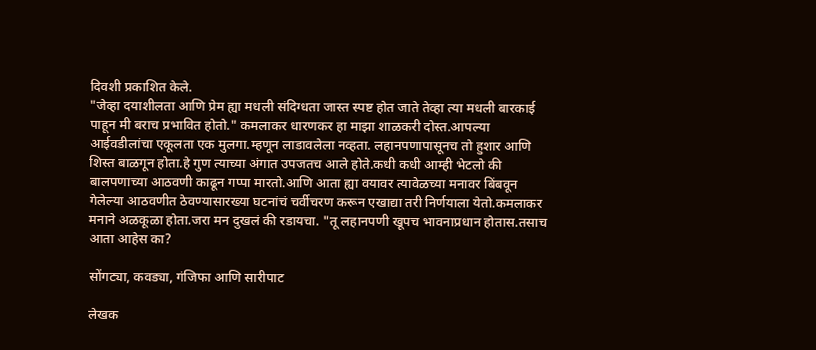दिवशी प्रकाशित केले.
"जेव्हा दयाशीलता आणि प्रेम ह्या मधली संदिग्धता जास्त स्पष्ट होत जाते तेव्हा त्या मधली बारकाई पाहून मी बराच प्रभावित होतो." कमलाकर धारणकर हा माझा शाळकरी दोस्त.आपल्या आईवडीलांचा एकूलता एक मुलगा.म्हणून लाडावलेला नव्हता. लहानपणापासूनच तो हुशार आणि शिस्त बाळगून होता.हे गुण त्याच्या अंगात उपजतच आले होते.कधी कधी आम्ही भेटलो की बालपणाच्या आठवणी काढून गप्पा मारतो.आणि आता ह्या वयावर त्यावेळच्या मनावर बिंबवून गेलेल्या आठवणीत ठेवण्यासारख्या घटनांचं चर्वीचरण करून एखाद्या तरी निर्णयाला येतो.कमलाकर मनाने अळकूळा होता.जरा मन दुखलं की रडायचा. "तू लहानपणी खूपच भावनाप्रधान होतास.तसाच आता आहेस का?

सोंगट्या, कवड्या, गंजिफा आणि सारीपाट

लेखक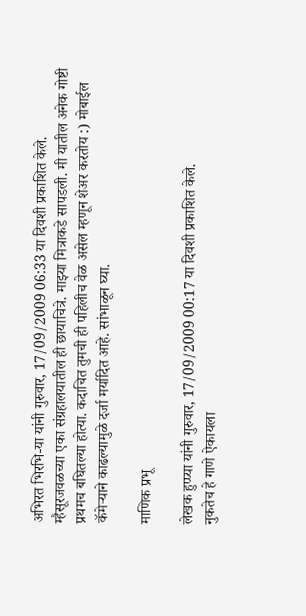अभिरत भिरभि-या यांनी गुरुवार, 17/09/2009 06:33 या दिवशी प्रकाशित केले.
म्हैसूरजवळच्या एका संग्रहालयातील ही छायाचित्रे. माझ्या मित्राकडे सापडली. मी यातील अनेक गोष्टी प्रथमच बघितल्या होत्या. कदाचित तुमची ही पहिलीच वेळ असेल म्हणून शेअर करतोय :) मोबाईल कॅमेर्‍याने काढल्यामुळे दर्जा मर्यादित आहे. सांभाळून घ्या.

माणिक प्रभू

लेखक हुप्प्या यांनी गुरुवार, 17/09/2009 00:17 या दिवशी प्रकाशित केले.
नुकतेच हे गाणे ऐकायला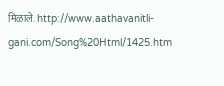मिळाले. http://www.aathavanitli-gani.com/Song%20Html/1425.htm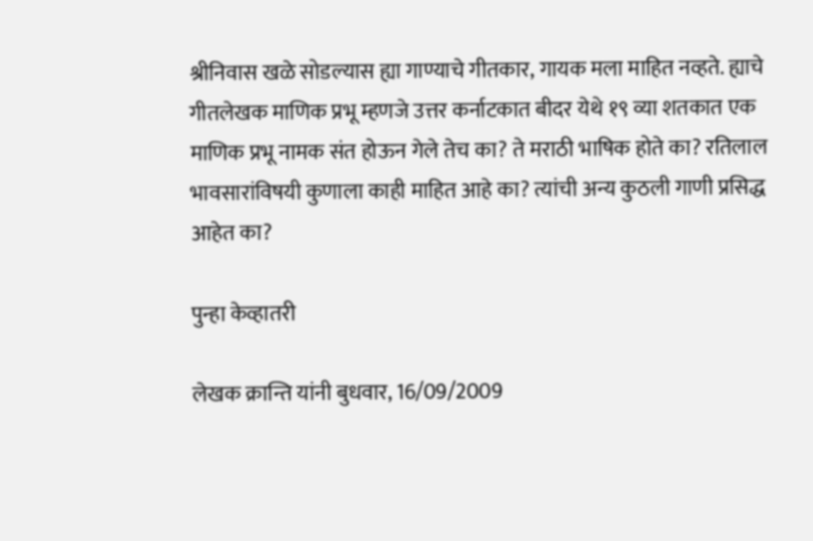श्रीनिवास खळे सोडल्यास ह्या गाण्याचे गीतकार, गायक मला माहित नव्हते. ह्याचे गीतलेखक माणिक प्रभू म्हणजे उत्तर कर्नाटकात बीदर येथे १९ व्या शतकात एक माणिक प्रभू नामक संत होऊन गेले तेच का? ते मराठी भाषिक होते का? रतिलाल भावसारांविषयी कुणाला काही माहित आहे का? त्यांची अन्य कुठली गाणी प्रसिद्ध आहेत का?

पुन्हा केव्हातरी

लेखक क्रान्ति यांनी बुधवार, 16/09/2009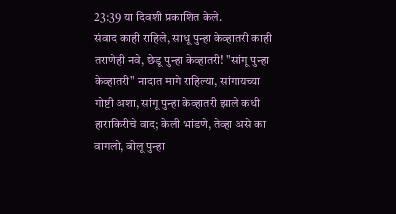23:39 या दिवशी प्रकाशित केले.
संवाद काही राहिले, साधू पुन्हा केव्हातरी काही तराणेही नवे, छेडू पुन्हा केव्हातरी! "सांगू पुन्हा केव्हातरी" नादात मागे राहिल्या, सांगायच्या गोष्टी अशा, सांगू पुन्हा केव्हातरी झाले कधी हाराकिरीचे वाद; केली भांडणे, तेव्हा असे का वागलो, बोलू पुन्हा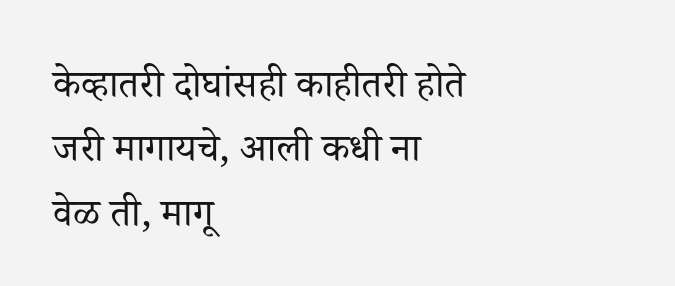केव्हातरी दोघांसही काहीतरी होते जरी मागायचे, आली कधी ना वेळ ती, मागू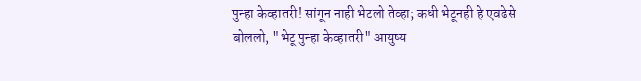पुन्हा केव्हातरी! सांगून नाही भेटलो तेव्हा; कधी भेटूनही हे एवढेसे बोललो, "भेटू पुन्हा केव्हातरी" आयुष्य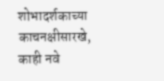शोभादर्शकाच्या काचनक्षीसारखे, काही नवे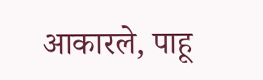आकारले, पाहू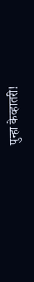पुन्हा केव्हातरी!